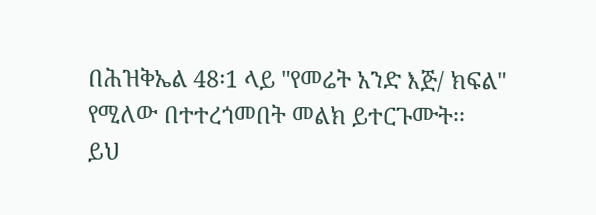በሕዝቅኤል 48፡1 ላይ "የመሬት አንድ እጅ/ ክፍል" የሚለው በተተረጎመበት መልክ ይተርጉሙት፡፡
ይህ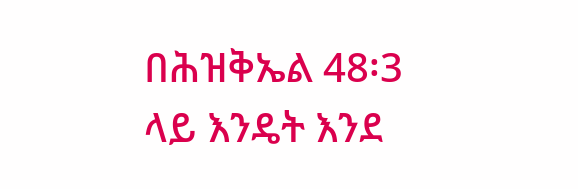በሕዝቅኤል 48፡3 ላይ እንዴት እንደ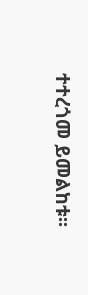ተተረጎመ ይመልከቱ፡፡